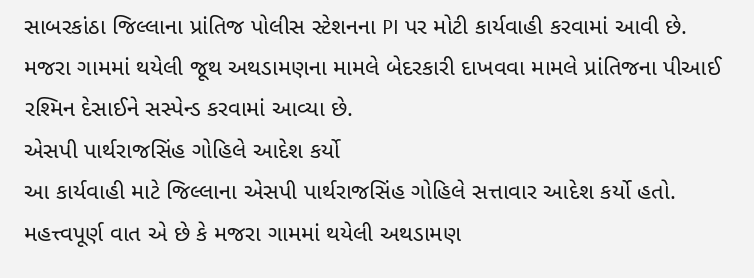સાબરકાંઠા જિલ્લાના પ્રાંતિજ પોલીસ સ્ટેશનના PI પર મોટી કાર્યવાહી કરવામાં આવી છે. મજરા ગામમાં થયેલી જૂથ અથડામણના મામલે બેદરકારી દાખવવા મામલે પ્રાંતિજના પીઆઈ રશ્મિન દેસાઈને સસ્પેન્ડ કરવામાં આવ્યા છે.
એસપી પાર્થરાજસિંહ ગોહિલે આદેશ કર્યો
આ કાર્યવાહી માટે જિલ્લાના એસપી પાર્થરાજસિંહ ગોહિલે સત્તાવાર આદેશ કર્યો હતો. મહત્ત્વપૂર્ણ વાત એ છે કે મજરા ગામમાં થયેલી અથડામણ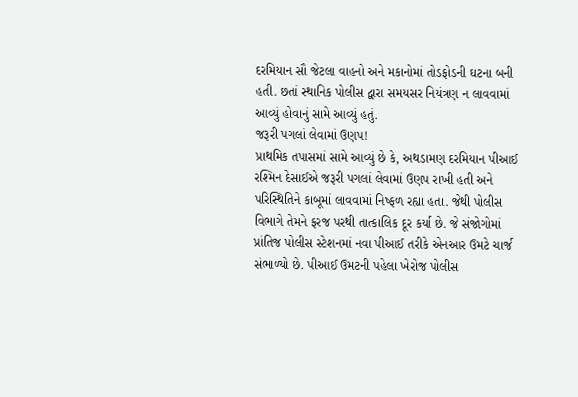દરમિયાન સૌ જેટલા વાહનો અને મકાનોમાં તોડફોડની ઘટના બની હતી. છતાં સ્થાનિક પોલીસ દ્વારા સમયસર નિયંત્રણ ન લાવવામાં આવ્યું હોવાનું સામે આવ્યું હતું.
જરૂરી પગલાં લેવામાં ઉણપ!
પ્રાથમિક તપાસમાં સામે આવ્યું છે કે, અથડામણ દરમિયાન પીઆઈ રશ્મિન દેસાઈએ જરૂરી પગલાં લેવામાં ઉણપ રાખી હતી અને પરિસ્થિતિને કાબૂમાં લાવવામાં નિષ્ફળ રહ્યા હતા. જેથી પોલીસ વિભાગે તેમને ફરજ પરથી તાત્કાલિક દૂર કર્યા છે. જે સંજોગોમાં પ્રાંતિજ પોલીસ સ્ટેશનમાં નવા પીઆઈ તરીકે એનઆર ઉમટે ચાર્જ સંભાળ્યો છે. પીઆઈ ઉમટની પહેલા ખેરોજ પોલીસ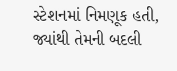સ્ટેશનમાં નિમણૂક હતી, જ્યાંથી તેમની બદલી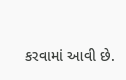કરવામાં આવી છે.